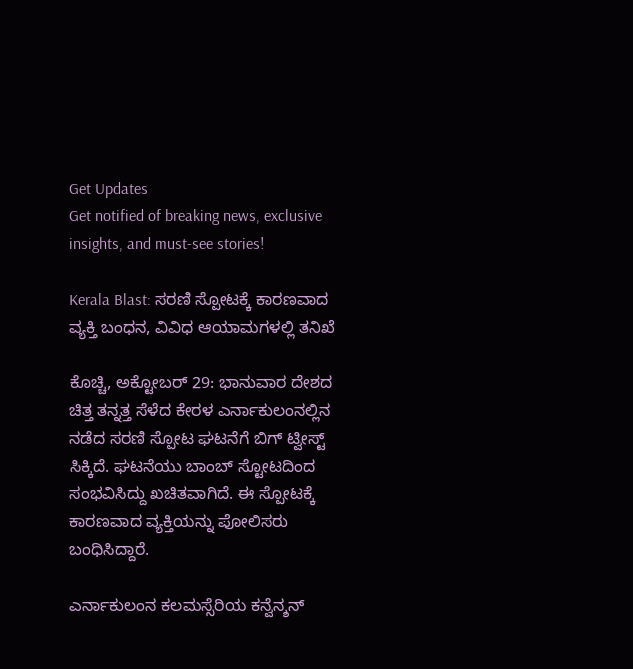Get Updates
Get notified of breaking news, exclusive insights, and must-see stories!

Kerala Blast: ಸರಣಿ ಸ್ಪೋಟಕ್ಕೆ ಕಾರಣವಾದ ವ್ಯಕ್ತಿ ಬಂಧನ, ವಿವಿಧ ಆಯಾಮಗಳಲ್ಲಿ ತನಿಖೆ

ಕೊಚ್ಚಿ, ಅಕ್ಟೋಬರ್ 29: ಭಾನುವಾರ ದೇಶದ ಚಿತ್ತ ತನ್ನತ್ತ ಸೆಳೆದ ಕೇರಳ ಎರ್ನಾಕುಲಂನಲ್ಲಿನ ನಡೆದ ಸರಣಿ ಸ್ಪೋಟ ಘಟನೆಗೆ ಬಿಗ್ ಟ್ವೀಸ್ಟ್ ಸಿಕ್ಕಿದೆ. ಘಟನೆಯು ಬಾಂಬ್ ಸ್ಟೋಟದಿಂದ ಸಂಭವಿಸಿದ್ದು ಖಚಿತವಾಗಿದೆ. ಈ ಸ್ಪೋಟಕ್ಕೆ ಕಾರಣವಾದ ವ್ಯಕ್ತಿಯನ್ನು ಪೋಲಿಸರು ಬಂಧಿಸಿದ್ದಾರೆ.

ಎರ್ನಾಕುಲಂನ ಕಲಮಸ್ಸೆರಿಯ ಕನ್ವೆನ್ಶನ್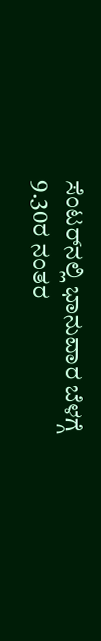ಸೆಂಟರ್‌ನಲ್ಲಿ ಭಾನುವಾರ ಬೆಳಗ್ಗೆ 9.30ರ ನಂತರ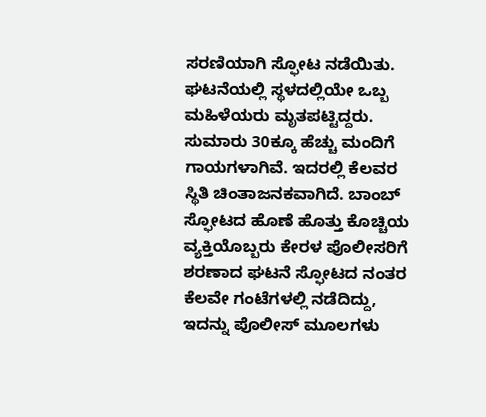ಸರಣಿಯಾಗಿ ಸ್ಫೋಟ ನಡೆಯಿತು. ಘಟನೆಯಲ್ಲಿ ಸ್ಥಳದಲ್ಲಿಯೇ ಒಬ್ಬ ಮಹಿಳೆಯರು ಮೃತಪಟ್ಟಿದ್ದರು. ಸುಮಾರು 30ಕ್ಕೂ ಹೆಚ್ಚು ಮಂದಿಗೆ ಗಾಯಗಳಾಗಿವೆ. ಇದರಲ್ಲಿ ಕೆಲವರ ಸ್ಥಿತಿ ಚಿಂತಾಜನಕವಾಗಿದೆ. ಬಾಂಬ್ ಸ್ಫೋಟದ ಹೊಣೆ ಹೊತ್ತು ಕೊಚ್ಚಿಯ ವ್ಯಕ್ತಿಯೊಬ್ಬರು ಕೇರಳ ಪೊಲೀಸರಿಗೆ ಶರಣಾದ ಘಟನೆ ಸ್ಫೋಟದ ನಂತರ ಕೆಲವೇ ಗಂಟೆಗಳಲ್ಲಿ ನಡೆದಿದ್ದು, ಇದನ್ನು ಪೊಲೀಸ್ ಮೂಲಗಳು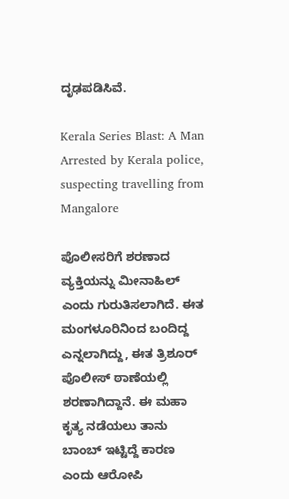ದೃಢಪಡಿಸಿವೆ.

Kerala Series Blast: A Man Arrested by Kerala police, suspecting travelling from Mangalore

ಪೊಲೀಸರಿಗೆ ಶರಣಾದ ವ್ಯಕ್ತಿಯನ್ನು ಮೀನಾಹಿಲ್ ಎಂದು ಗುರುತಿಸಲಾಗಿದೆ. ಈತ ಮಂಗಳೂರಿನಿಂದ ಬಂದಿದ್ದ ಎನ್ನಲಾಗಿದ್ದು, ಈತ ತ್ರಿಶೂರ್ ಪೊಲೀಸ್ ಠಾಣೆಯಲ್ಲಿ ಶರಣಾಗಿದ್ದಾನೆ. ಈ ಮಹಾ ಕೃತ್ಯ ನಡೆಯಲು ತಾನು ಬಾಂಬ್ ಇಟ್ಟಿದ್ದೆ ಕಾರಣ ಎಂದು ಆರೋಪಿ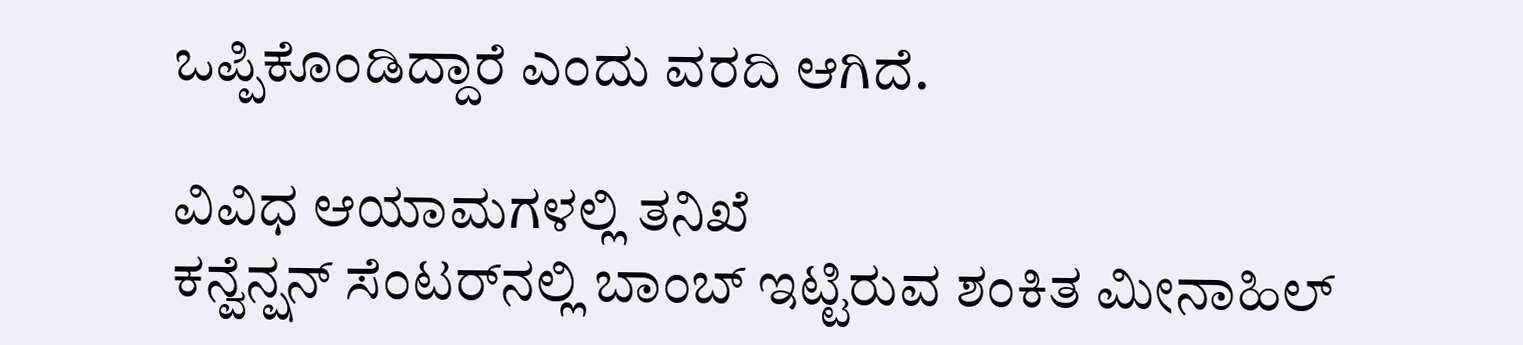ಒಪ್ಪಿಕೊಂಡಿದ್ದಾರೆ ಎಂದು ವರದಿ ಆಗಿದೆ.

ವಿವಿಧ ಆಯಾಮಗಳಲ್ಲಿ ತನಿಖೆ
ಕನ್ವೆನ್ಷನ್ ಸೆಂಟರ್‌ನಲ್ಲಿ ಬಾಂಬ್ ಇಟ್ಟಿರುವ ಶಂಕಿತ ಮೀನಾಹಿಲ್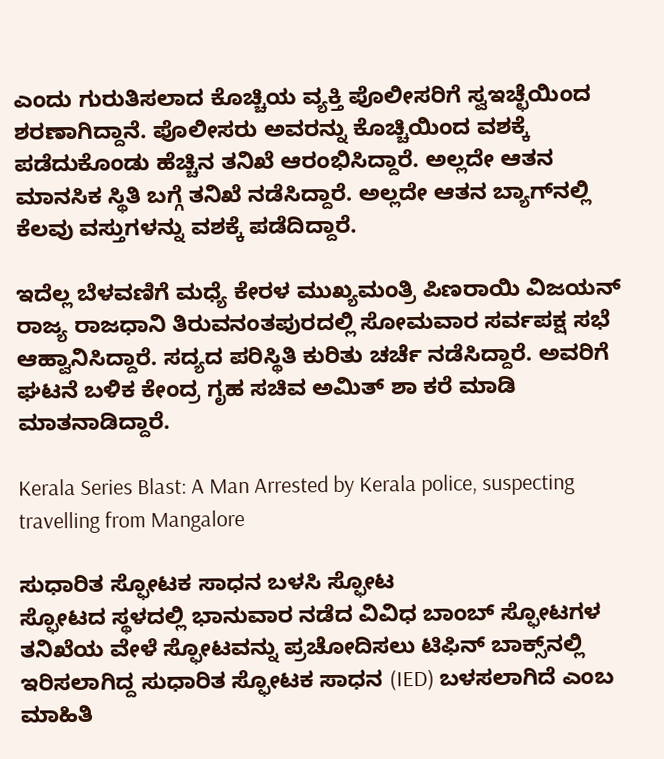ಎಂದು ಗುರುತಿಸಲಾದ ಕೊಚ್ಚಿಯ ವ್ಯಕ್ತಿ ಪೊಲೀಸರಿಗೆ ಸ್ವಇಚ್ಛೆಯಿಂದ ಶರಣಾಗಿದ್ದಾನೆ. ಪೊಲೀಸರು ಅವರನ್ನು ಕೊಚ್ಚಿಯಿಂದ ವಶಕ್ಕೆ ಪಡೆದುಕೊಂಡು ಹೆಚ್ಚಿನ ತನಿಖೆ ಆರಂಭಿಸಿದ್ದಾರೆ. ಅಲ್ಲದೇ ಆತನ ಮಾನಸಿಕ ಸ್ಥಿತಿ ಬಗ್ಗೆ ತನಿಖೆ ನಡೆಸಿದ್ದಾರೆ. ಅಲ್ಲದೇ ಆತನ ಬ್ಯಾಗ್‌ನಲ್ಲಿ ಕೆಲವು ವಸ್ತುಗಳನ್ನು ವಶಕ್ಕೆ ಪಡೆದಿದ್ದಾರೆ.

ಇದೆಲ್ಲ ಬೆಳವಣಿಗೆ ಮಧ್ಯೆ ಕೇರಳ ಮುಖ್ಯಮಂತ್ರಿ ಪಿಣರಾಯಿ ವಿಜಯನ್ ರಾಜ್ಯ ರಾಜಧಾನಿ ತಿರುವನಂತಪುರದಲ್ಲಿ ಸೋಮವಾರ ಸರ್ವಪಕ್ಷ ಸಭೆ ಆಹ್ವಾನಿಸಿದ್ದಾರೆ. ಸದ್ಯದ ಪರಿಸ್ಥಿತಿ ಕುರಿತು ಚರ್ಚೆ ನಡೆಸಿದ್ದಾರೆ. ಅವರಿಗೆ ಘಟನೆ ಬಳಿಕ ಕೇಂದ್ರ ಗೃಹ ಸಚಿವ ಅಮಿತ್ ಶಾ ಕರೆ ಮಾಡಿ ಮಾತನಾಡಿದ್ದಾರೆ.

Kerala Series Blast: A Man Arrested by Kerala police, suspecting travelling from Mangalore

ಸುಧಾರಿತ ಸ್ಫೋಟಕ ಸಾಧನ ಬಳಸಿ ಸ್ಫೋಟ
ಸ್ಫೋಟದ ಸ್ಥಳದಲ್ಲಿ ಭಾನುವಾರ ನಡೆದ ವಿವಿಧ ಬಾಂಬ್ ಸ್ಫೋಟಗಳ ತನಿಖೆಯ ವೇಳೆ ಸ್ಫೋಟವನ್ನು ಪ್ರಚೋದಿಸಲು ಟಿಫಿನ್ ಬಾಕ್ಸ್‌ನಲ್ಲಿ ಇರಿಸಲಾಗಿದ್ದ ಸುಧಾರಿತ ಸ್ಫೋಟಕ ಸಾಧನ (IED) ಬಳಸಲಾಗಿದೆ ಎಂಬ ಮಾಹಿತಿ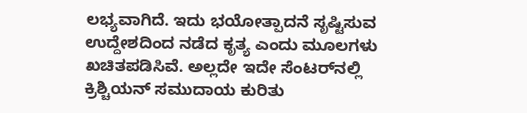ಲಭ್ಯವಾಗಿದೆ. ಇದು ಭಯೋತ್ಪಾದನೆ ಸೃಷ್ಟಿಸುವ ಉದ್ದೇಶದಿಂದ ನಡೆದ ಕೃತ್ಯ ಎಂದು ಮೂಲಗಳು ಖಚಿತಪಡಿಸಿವೆ. ಅಲ್ಲದೇ ಇದೇ ಸೆಂಟರ್‌ನಲ್ಲಿ ಕ್ರಿಶ್ಚಿಯನ್ ಸಮುದಾಯ ಕುರಿತು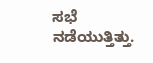ಸಭೆ ನಡೆಯುತ್ತಿತ್ತು.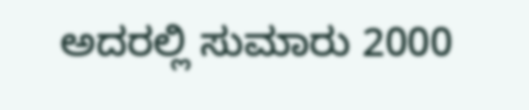ಅದರಲ್ಲಿ ಸುಮಾರು 2000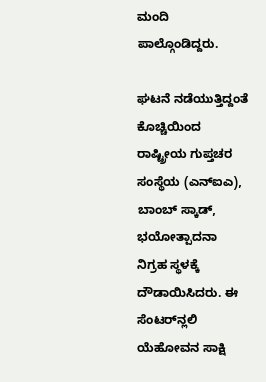ಮಂದಿ ಪಾಲ್ಗೊಂಡಿದ್ದರು.

ಘಟನೆ ನಡೆಯುತ್ತಿದ್ದಂತೆ ಕೊಚ್ಚಿಯಿಂದ ರಾಷ್ಟ್ರೀಯ ಗುಪ್ತಚರ ಸಂಸ್ಥೆಯ (ಎನ್‌ಐಎ), ಬಾಂಬ್ ಸ್ಕಾಡ್‌, ಭಯೋತ್ಪಾದನಾ ನಿಗ್ರಹ ಸ್ಥಳಕ್ಕೆ ದೌಡಾಯಿಸಿದರು. ಈ ಸೆಂಟರ್‌ನ್ಲಲಿ ಯೆಹೋವನ ಸಾಕ್ಷಿ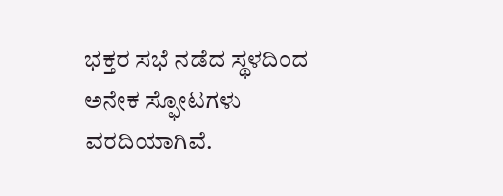ಭಕ್ತರ ಸಭೆ ನಡೆದ ಸ್ಥಳದಿಂದ ಅನೇಕ ಸ್ಫೋಟಗಳು ವರದಿಯಾಗಿವೆ.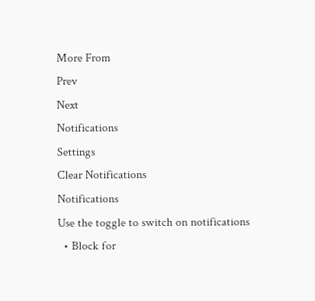More From
Prev
Next
Notifications
Settings
Clear Notifications
Notifications
Use the toggle to switch on notifications
  • Block for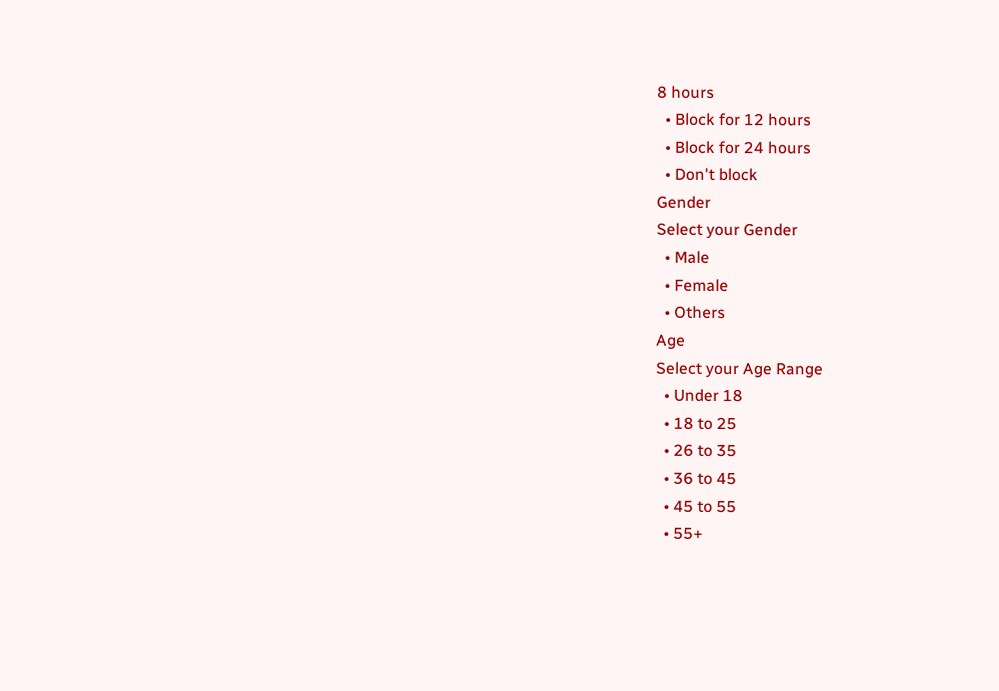8 hours
  • Block for 12 hours
  • Block for 24 hours
  • Don't block
Gender
Select your Gender
  • Male
  • Female
  • Others
Age
Select your Age Range
  • Under 18
  • 18 to 25
  • 26 to 35
  • 36 to 45
  • 45 to 55
  • 55+